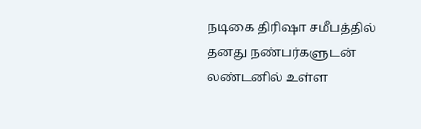நடிகை திரிஷா சமீபத்தில் தனது நண்பர்களுடன் லண்டனில் உள்ள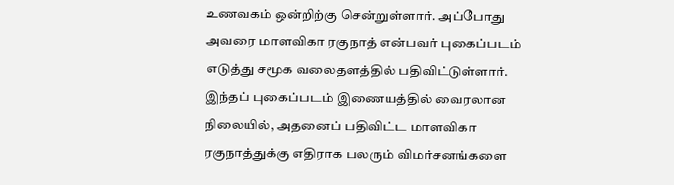உணவகம் ஒன்றிற்கு சென்றுள்ளார். அப்போது அவரை மாளவிகா ரகுநாத் என்பவர் புகைப்படம் எடுத்து சமூக வலைதளத்தில் பதிவிட்டுள்ளார். இந்தப் புகைப்படம் இணையத்தில் வைரலான நிலையில், அதனைப் பதிவிட்ட மாளவிகா ரகுநாத்துக்கு எதிராக பலரும் விமர்சனங்களை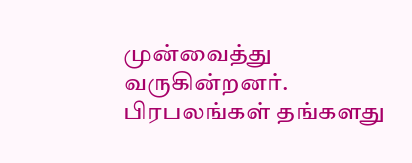முன்வைத்து வருகின்றனர்.
பிரபலங்கள் தங்களது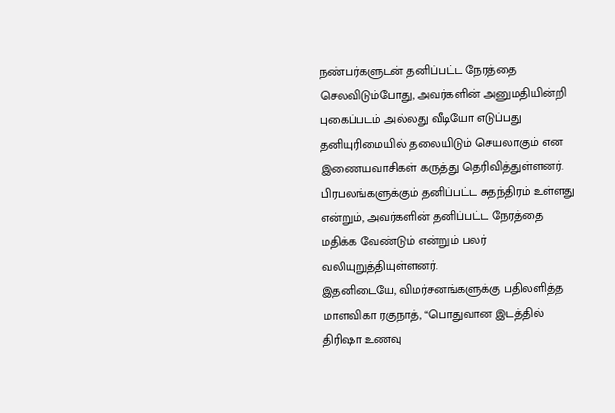நண்பர்களுடன் தனிப்பட்ட நேரத்தை செலவிடும்போது, அவர்களின் அனுமதியின்றி புகைப்படம் அல்லது வீடியோ எடுப்பது தனியுரிமையில் தலையிடும் செயலாகும் என இணையவாசிகள் கருத்து தெரிவித்துள்ளனர். பிரபலங்களுக்கும் தனிப்பட்ட சுதந்திரம் உள்ளது என்றும், அவர்களின் தனிப்பட்ட நேரத்தை மதிக்க வேண்டும் என்றும் பலர் வலியுறுத்தியுள்ளனர்.
இதனிடையே, விமர்சனங்களுக்கு பதிலளித்த மாளவிகா ரகுநாத், “பொதுவான இடத்தில் திரிஷா உணவு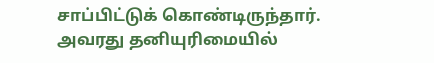சாப்பிட்டுக் கொண்டிருந்தார். அவரது தனியுரிமையில்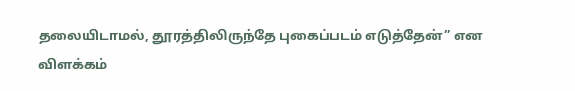தலையிடாமல், தூரத்திலிருந்தே புகைப்படம் எடுத்தேன்” என விளக்கம்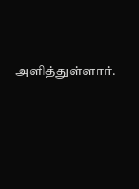அளித்துள்ளார்.